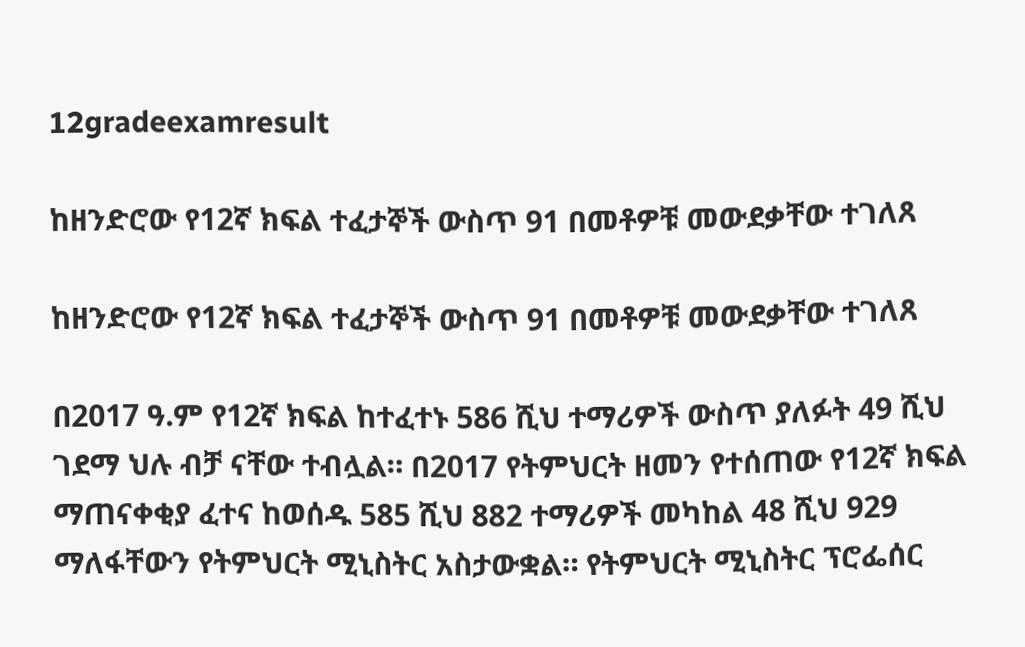12gradeexamresult

ከዘንድሮው የ12ኛ ክፍል ተፈታኞች ውስጥ 91 በመቶዎቹ መውደቃቸው ተገለጸ

ከዘንድሮው የ12ኛ ክፍል ተፈታኞች ውስጥ 91 በመቶዎቹ መውደቃቸው ተገለጸ

በ2017 ዓ.ም የ12ኛ ክፍል ከተፈተኑ 586 ሺህ ተማሪዎች ውስጥ ያለፉት 49 ሺህ ገደማ ህሉ ብቻ ናቸው ተብሏል። በ2017 የትምህርት ዘመን የተሰጠው የ12ኛ ክፍል ማጠናቀቂያ ፈተና ከወሰዱ 585 ሺህ 882 ተማሪዎች መካከል 48 ሺህ 929 ማለፋቸውን የትምህርት ሚኒስትር አስታውቋል። የትምህርት ሚኒስትር ፕሮፌሰር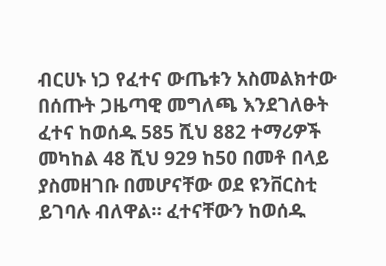ብርሀኑ ነጋ የፈተና ውጤቱን አስመልክተው በሰጡት ጋዜጣዊ መግለጫ እንደገለፁት ፈተና ከወሰዱ 585 ሺህ 882 ተማሪዎች መካከል 48 ሺህ 929 ከ50 በመቶ በላይ ያስመዘገቡ በመሆናቸው ወደ ዩንቨርስቲ ይገባሉ ብለዋል። ፈተናቸውን ከወሰዱ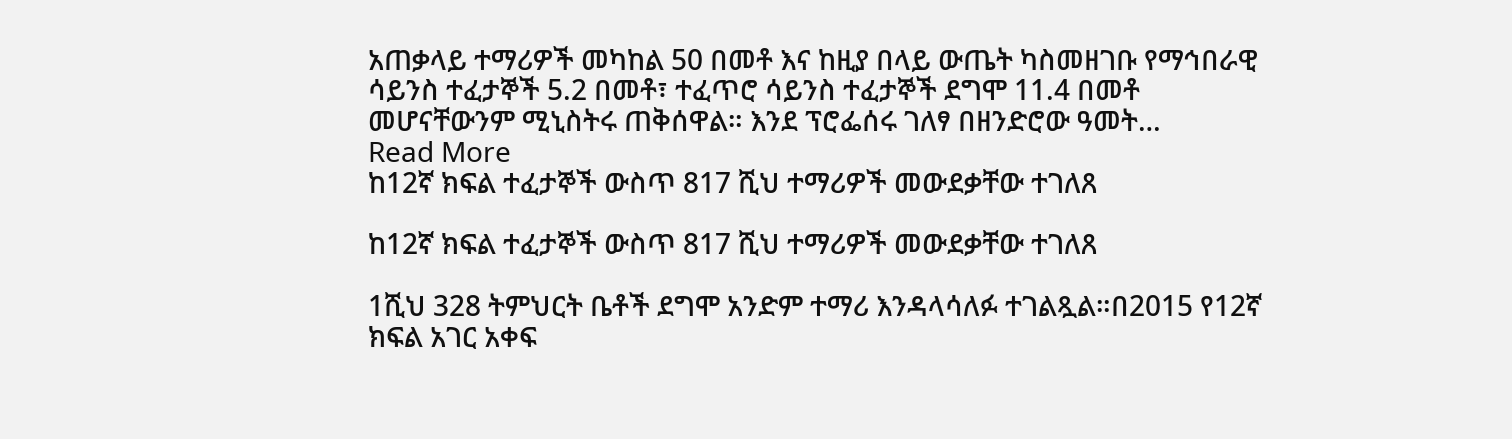አጠቃላይ ተማሪዎች መካከል 50 በመቶ እና ከዚያ በላይ ውጤት ካስመዘገቡ የማኅበራዊ ሳይንስ ተፈታኞች 5.2 በመቶ፣ ተፈጥሮ ሳይንስ ተፈታኞች ደግሞ 11.4 በመቶ መሆናቸውንም ሚኒስትሩ ጠቅሰዋል። እንደ ፕሮፌሰሩ ገለፃ በዘንድሮው ዓመት…
Read More
ከ12ኛ ክፍል ተፈታኞች ውስጥ 817 ሺህ ተማሪዎች መውደቃቸው ተገለጸ

ከ12ኛ ክፍል ተፈታኞች ውስጥ 817 ሺህ ተማሪዎች መውደቃቸው ተገለጸ

1ሺህ 328 ትምህርት ቤቶች ደግሞ አንድም ተማሪ እንዳላሳለፉ ተገልጿል።በ2015 የ12ኛ ክፍል አገር አቀፍ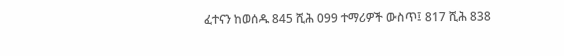ፈተናን ከወሰዱ 845 ሺሕ 099 ተማሪዎች ውስጥ፤ 817 ሺሕ 838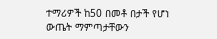ተማሪዎች ከ50 በመቶ በታች የሆነ ውጤት ማምጣታቸውን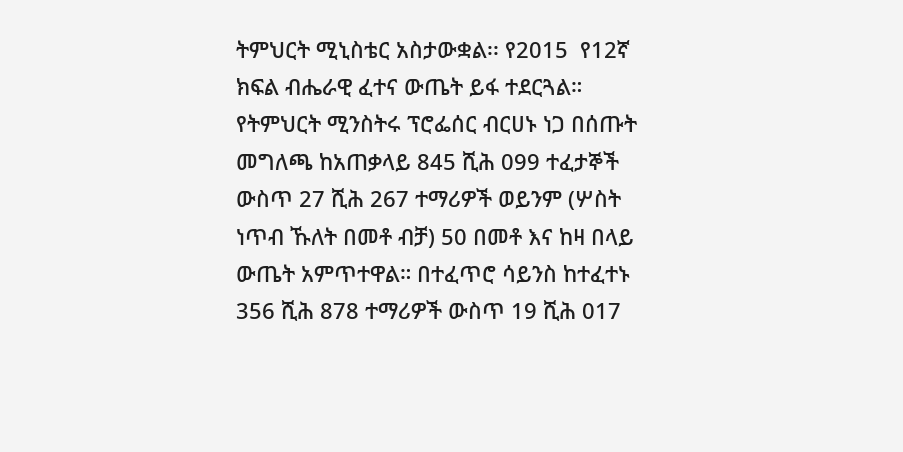ትምህርት ሚኒስቴር አስታውቋል፡፡ የ2015  የ12ኛ ክፍል ብሔራዊ ፈተና ውጤት ይፋ ተደርጓል። የትምህርት ሚንስትሩ ፕሮፌሰር ብርሀኑ ነጋ በሰጡት መግለጫ ከአጠቃላይ 845 ሺሕ 099 ተፈታኞች ውስጥ 27 ሺሕ 267 ተማሪዎች ወይንም (ሦስት ነጥብ ኹለት በመቶ ብቻ) 50 በመቶ እና ከዛ በላይ ውጤት አምጥተዋል። በተፈጥሮ ሳይንስ ከተፈተኑ 356 ሺሕ 878 ተማሪዎች ውስጥ 19 ሺሕ 017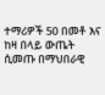ተማሪዎች 50 በመቶ እና ከዛ በላይ ውጤት ሲመጡ በማህበራዊ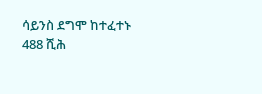ሳይንስ ደግሞ ከተፈተኑ 488 ሺሕ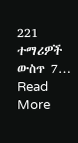221 ተማሪዎች ውስጥ 7…
Read More